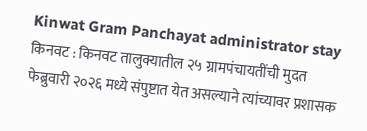Kinwat Gram Panchayat administrator stay
किनवट : किनवट तालुक्यातील २५ ग्रामपंचायतींची मुदत फेब्रुवारी २०२६ मध्ये संपुष्टात येत असल्याने त्यांच्यावर प्रशासक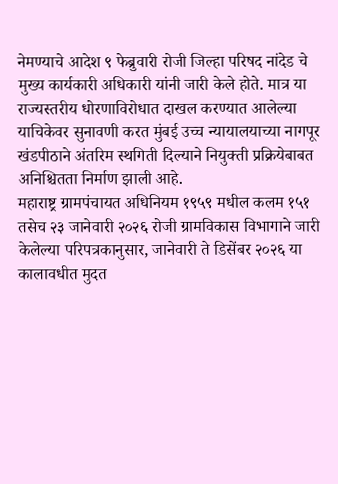नेमण्याचे आदेश ९ फेब्रुवारी रोजी जिल्हा परिषद नांदेड चे मुख्य कार्यकारी अधिकारी यांनी जारी केले होते. मात्र या राज्यस्तरीय धोरणाविरोधात दाखल करण्यात आलेल्या याचिकेवर सुनावणी करत मुंबई उच्च न्यायालयाच्या नागपूर खंडपीठाने अंतरिम स्थगिती दिल्याने नियुक्ती प्रक्रियेबाबत अनिश्चितता निर्माण झाली आहे.
महाराष्ट्र ग्रामपंचायत अधिनियम १९५९ मधील कलम १५१ तसेच २३ जानेवारी २०२६ रोजी ग्रामविकास विभागाने जारी केलेल्या परिपत्रकानुसार, जानेवारी ते डिसेंबर २०२६ या कालावधीत मुदत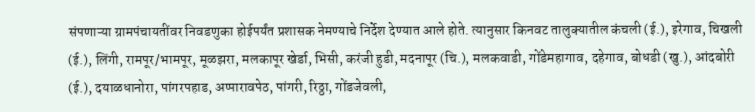संपणाऱ्या ग्रामपंचायतींवर निवडणुका होईपर्यंत प्रशासक नेमण्याचे निर्देश देण्यात आले होते. त्यानुसार किनवट तालुक्यातील कंचली (ई.), इरेगाव, चिखली (ई.), लिंगी, रामपूर/भामपूर, मूळझरा, मलकापूर खेर्डा, भिसी, करंजी हुडी, मदनापूर (चि.), मलकवाडी, गोंडेमहागाव, दहेगाव, बोधडी (खु.), आंदबोरी (ई.), दयाळधानोरा, पांगरपहाड, अप्पारावपेठ, पांगरी, रिठ्ठा, गोंडजेवली,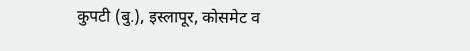कुपटी (बु.), इस्लापूर, कोसमेट व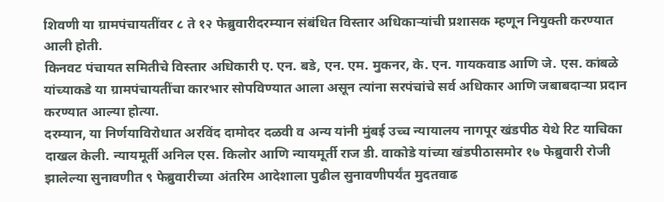शिवणी या ग्रामपंचायतींवर ८ ते १२ फेब्रुवारीदरम्यान संबंधित विस्तार अधिकाऱ्यांची प्रशासक म्हणून नियुक्ती करण्यात आली होती.
किनवट पंचायत समितीचे विस्तार अधिकारी ए. एन. बडे, एन. एम. मुकनर, के. एन. गायकवाड आणि जे. एस. कांबळे यांच्याकडे या ग्रामपंचायतींचा कारभार सोपविण्यात आला असून त्यांना सरपंचांचे सर्व अधिकार आणि जबाबदाऱ्या प्रदान करण्यात आल्या होत्या.
दरम्यान, या निर्णयाविरोधात अरविंद दामोदर दळवी व अन्य यांनी मुंबई उच्च न्यायालय नागपूर खंडपीठ येथे रिट याचिका दाखल केली. न्यायमूर्ती अनिल एस. किलोर आणि न्यायमूर्ती राज डी. वाकोडे यांच्या खंडपीठासमोर १७ फेब्रुवारी रोजी झालेल्या सुनावणीत ९ फेब्रुवारीच्या अंतरिम आदेशाला पुढील सुनावणीपर्यंत मुदतवाढ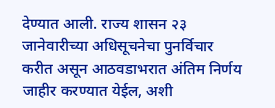देण्यात आली. राज्य शासन २३ जानेवारीच्या अधिसूचनेचा पुनर्विचार करीत असून आठवडाभरात अंतिम निर्णय जाहीर करण्यात येईल, अशी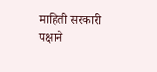माहिती सरकारी पक्षाने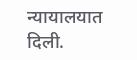न्यायालयात दिली.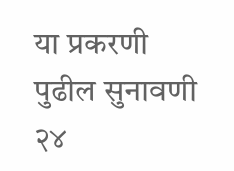या प्रकरणी पुढील सुनावणी २४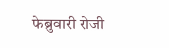फेब्रुवारी रोजी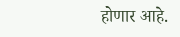होणार आहे.